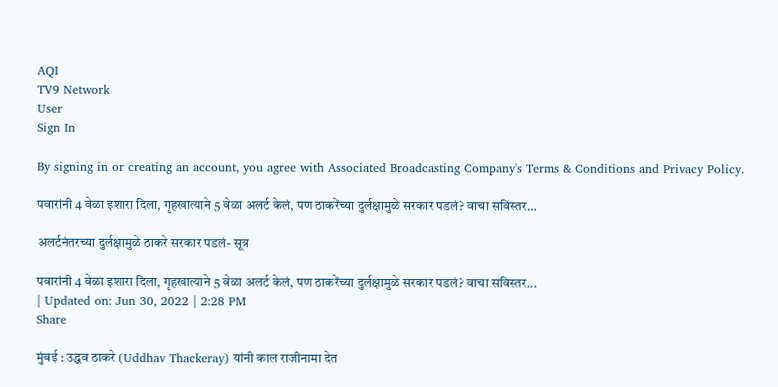AQI
TV9 Network
User
Sign In

By signing in or creating an account, you agree with Associated Broadcasting Company's Terms & Conditions and Privacy Policy.

पवारांनी 4 वेळा इशारा दिला, गृहखात्याने 5 वेळा अलर्ट केलं, पण ठाकरेंच्या दुर्लक्षामुळे सरकार पडलं? वाचा सविस्तर…

अलर्टनंतरच्या दुर्लक्षामुळे ठाकरे सरकार पडलं- सूत्र

पवारांनी 4 वेळा इशारा दिला, गृहखात्याने 5 वेळा अलर्ट केलं, पण ठाकरेंच्या दुर्लक्षामुळे सरकार पडलं? वाचा सविस्तर...
| Updated on: Jun 30, 2022 | 2:28 PM
Share

मुंबई : उद्धव ठाकरे (Uddhav Thackeray) यांनी काल राजीनामा देत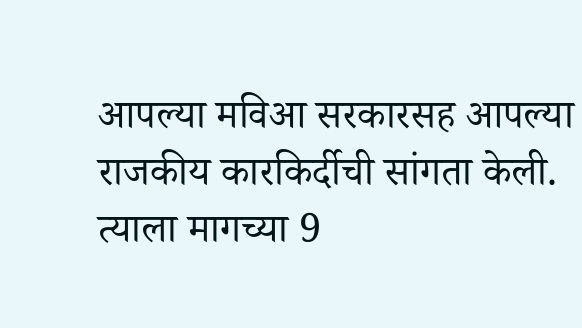आपल्या मविआ सरकारसह आपल्या राजकीय कारकिर्दीची सांगता केली. त्याला मागच्या 9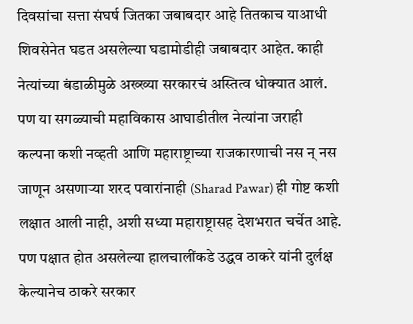दिवसांचा सत्ता संघर्ष जितका जबाबदार आहे तितकाच याआधी शिवसेनेत घडत असलेल्या घडामोडीही जबाबदार आहेत. काही नेत्यांच्या बंडाळीमुळे अख्ख्या सरकारचं अस्तित्व धोक्यात आलं. पण या सगळ्याची महाविकास आघाडीतील नेत्यांना जराही कल्पना कशी नव्हती आणि महाराष्ट्राच्या राजकारणाची नस न् नस जाणून असणाऱ्या शरद पवारांनाही (Sharad Pawar) ही गोष्ट कशी लक्षात आली नाही, अशी सध्या महाराष्ट्रासह देशभरात चर्चेत आहे. पण पक्षात होत असलेल्या हालचालींकडे उद्धव ठाकरे यांनी दुर्लक्ष केल्यानेच ठाकरे सरकार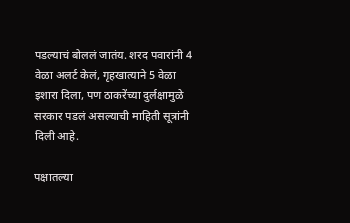पडल्याचं बोललं जातंय. शरद पवारांनी 4 वेळा अलर्ट केलं, गृहखात्याने 5 वेळा इशारा दिला, पण ठाकरेंच्या दुर्लक्षामुळे सरकार पडलं असल्याची माहिती सूत्रांनी दिली आहे.

पक्षातल्या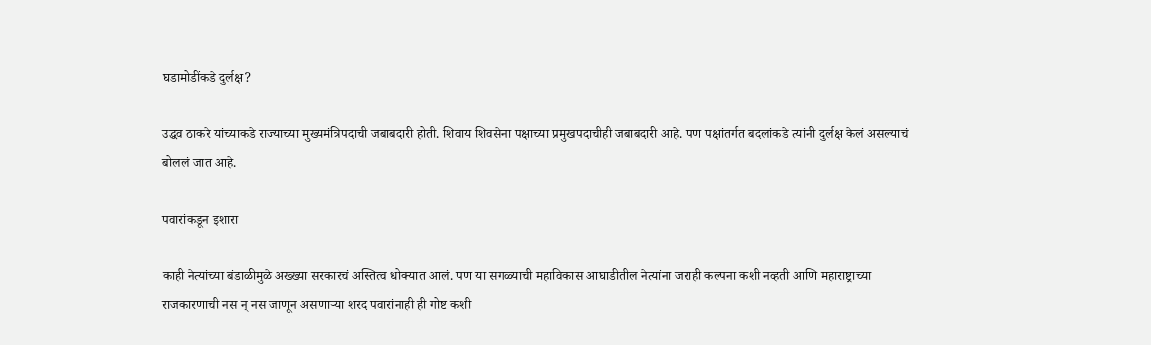घडामोडींकडे दुर्लक्ष?

उद्धव ठाकरे यांच्याकडे राज्याच्या मुख्यमंत्रिपदाची जबाबदारी होती. शिवाय शिवसेना पक्षाच्या प्रमुखपदाचीही जबाबदारी आहे. पण पक्षांतर्गत बदलांकडे त्यांनी दुर्लक्ष केलं असल्याचं बोललं जात आहे.

पवारांकडून इशारा

काही नेत्यांच्या बंडाळीमुळे अख्ख्या सरकारचं अस्तित्व धोक्यात आलं. पण या सगळ्याची महाविकास आघाडीतील नेत्यांना जराही कल्पना कशी नव्हती आणि महाराष्ट्राच्या राजकारणाची नस न् नस जाणून असणाऱ्या शरद पवारांनाही ही गोष्ट कशी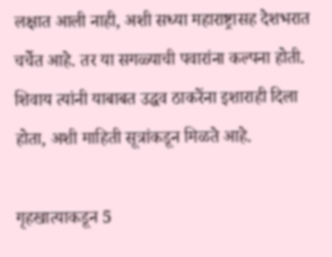लक्षात आली नाही, अशी सध्या महाराष्ट्रासह देशभरात चर्चेत आहे. तर या सगळ्याची पवारांना कल्पना होती. शिवाय त्यांनी याबाबत उद्धव ठाकरेंना इशाराही दिला होता, अशी माहिती सूत्रांकडून मिळते आहे.

गृहखात्याकडून 5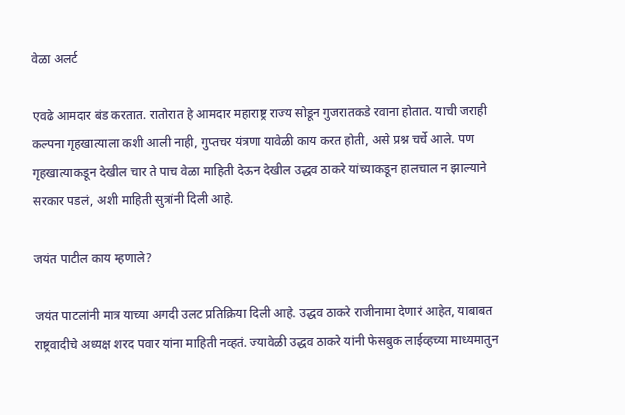वेळा अलर्ट

एवढे आमदार बंड करतात. रातोरात हे आमदार महाराष्ट्र राज्य सोडून गुजरातकडे रवाना होतात. याची जराही कल्पना गृहखात्याला कशी आली नाही, गुप्तचर यंत्रणा यावेळी काय करत होती, असे प्रश्न चर्चे आले. पण गृहखात्याकडून देखील चार ते पाच वेळा माहिती देऊन देखील उद्धव ठाकरे यांच्याकडून हालचाल न झाल्याने सरकार पडलं, अशी माहिती सुत्रांनी दिली आहे.

जयंत पाटील काय म्हणाले?

जयंत पाटलांनी मात्र याच्या अगदी उलट प्रतिक्रिया दिली आहे. उद्धव ठाकरे राजीनामा देणारं आहेत, याबाबत राष्ट्रवादीचे अध्यक्ष शरद पवार यांना माहिती नव्हतं. ज्यावेळी उद्धव ठाकरे यांनी फेसबुक लाईव्हच्या माध्यमातुन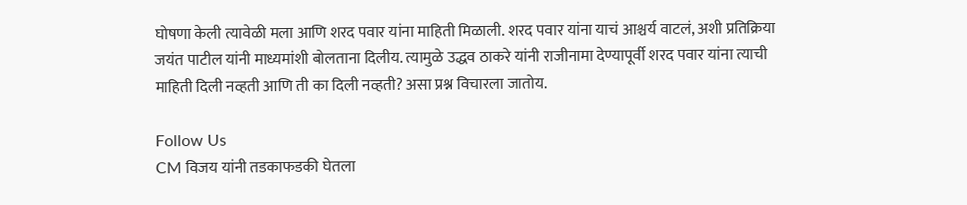घोषणा केली त्यावेळी मला आणि शरद पवार यांना माहिती मिळाली. शरद पवार यांना याचं आश्चर्य वाटलं, अशी प्रतिक्रिया जयंत पाटील यांनी माध्यमांशी बोलताना दिलीय. त्यामुळे उद्धव ठाकरे यांनी राजीनामा देण्यापूर्वी शरद पवार यांना त्याची माहिती दिली नव्हती आणि ती का दिली नव्हती? असा प्रश्न विचारला जातोय.

Follow Us
CM विजय यांनी तडकाफडकी घेतला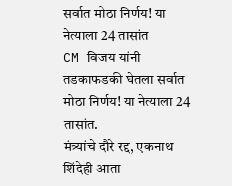सर्वात मोठा निर्णय! या नेत्याला 24 तासांत
CM विजय यांनी तडकाफडकी घेतला सर्वात मोठा निर्णय! या नेत्याला 24 तासांत.
मंत्र्यांचे दौरे रद्द, एकनाथ शिंदेही आता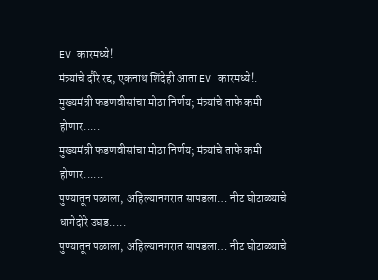EV कारमध्ये!
मंत्र्यांचे दौरे रद्द, एकनाथ शिंदेही आता EV कारमध्ये!.
मुख्यमंत्री फडणवीसांचा मोठा निर्णय; मंत्र्यांचे ताफे कमी होणार.....
मुख्यमंत्री फडणवीसांचा मोठा निर्णय; मंत्र्यांचे ताफे कमी होणार......
पुण्यातून पळाला, अहिल्यानगरात सापडला… नीट घोटाळ्याचे धागेदोरे उघड.....
पुण्यातून पळाला, अहिल्यानगरात सापडला… नीट घोटाळ्याचे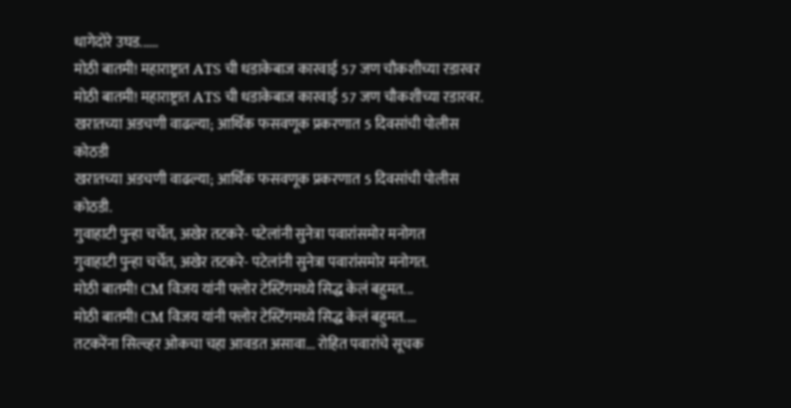धागेदोरे उघड......
मोठी बातमी! महाराष्ट्रात ATS ची धडाकेबाज कारवाई 57 जण चौकशीच्या रडारवर
मोठी बातमी! महाराष्ट्रात ATS ची धडाकेबाज कारवाई 57 जण चौकशीच्या रडारवर.
खरातच्या अडचणी वाढल्या; आर्थिक फसवणूक प्रकरणात 5 दिवसांची पोलीस कोठडी
खरातच्या अडचणी वाढल्या; आर्थिक फसवणूक प्रकरणात 5 दिवसांची पोलीस कोठडी.
गुवाहाटी पुन्हा चर्चेत, अखेर तटकरे- पटेलांनी सुनेत्रा पवारांसमोर मनोगत
गुवाहाटी पुन्हा चर्चेत, अखेर तटकरे- पटेलांनी सुनेत्रा पवारांसमोर मनोगत.
मोठी बातमी! CM विजय यांनी फ्लोर टेस्टिंगमध्ये सिद्ध केलं बहुमत...
मोठी बातमी! CM विजय यांनी फ्लोर टेस्टिंगमध्ये सिद्ध केलं बहुमत....
तटकरेंना सिल्व्हर ओकचा चहा आवडत असावा... रोहित पवारांचे सूचक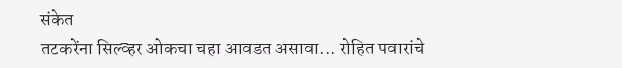संकेत
तटकरेंना सिल्व्हर ओकचा चहा आवडत असावा... रोहित पवारांचे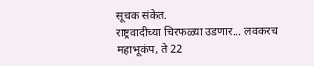सूचक संकेत.
राष्ट्रवादीच्या चिरफळ्या उडणार... लवकरच महाभूकंप, ते 22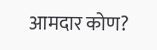आमदार कोण?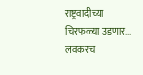राष्ट्रवादीच्या चिरफळ्या उडणार... लवकरच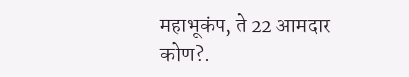महाभूकंप, ते 22 आमदार कोण?.